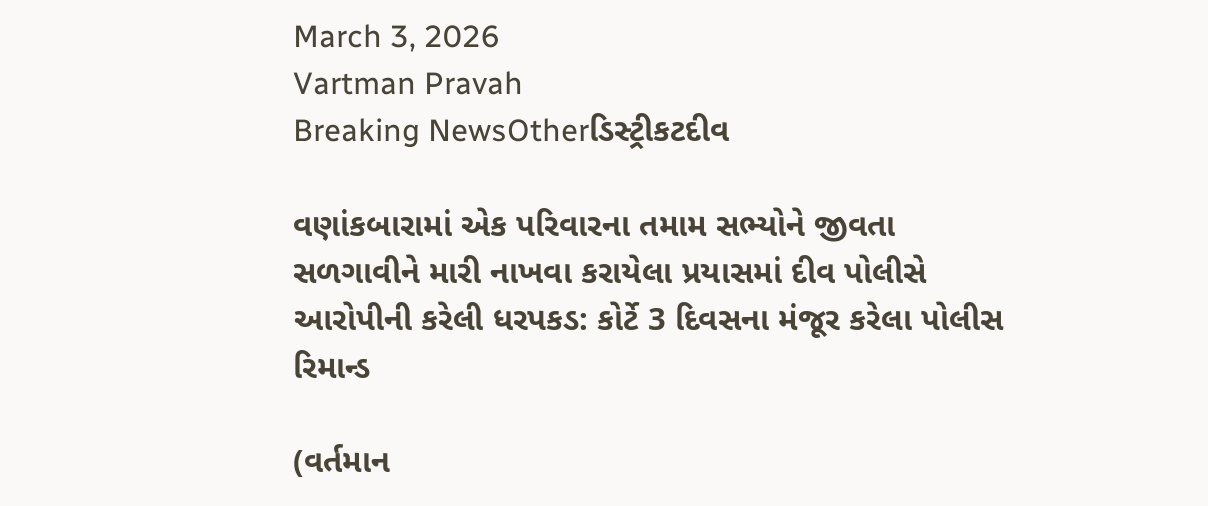March 3, 2026
Vartman Pravah
Breaking NewsOtherડિસ્ટ્રીકટદીવ

વણાંકબારામાં એક પરિવારના તમામ સભ્‍યોને જીવતા સળગાવીને મારી નાખવા કરાયેલા પ્રયાસમાં દીવ પોલીસે આરોપીની કરેલી ધરપકડ: કોર્ટે 3 દિવસના મંજૂર કરેલા પોલીસ રિમાન્‍ડ

(વર્તમાન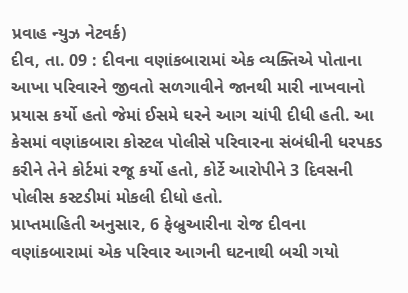પ્રવાહ ન્‍યુઝ નેટવર્ક)
દીવ, તા. 09 : દીવના વણાંકબારામાં એક વ્‍યક્‍તિએ પોતાના આખા પરિવારને જીવતો સળગાવીને જાનથી મારી નાખવાનો પ્રયાસ કર્યો હતો જેમાં ઈસમે ઘરને આગ ચાંપી દીધી હતી. આ કેસમાં વણાંકબારા કોસ્‍ટલ પોલીસે પરિવારના સંબંધીની ધરપકડ કરીને તેને કોર્ટમાં રજૂ કર્યો હતો, કોર્ટે આરોપીને 3 દિવસની પોલીસ કસ્‍ટડીમાં મોકલી દીધો હતો.
પ્રાપ્તમાહિતી અનુસાર, 6 ફેબ્રુઆરીના રોજ દીવના વણાંકબારામાં એક પરિવાર આગની ઘટનાથી બચી ગયો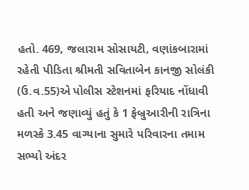હતો. 469, જલારામ સોસાયટી, વણાંકબારામાં રહેતી પીડિતા શ્રીમતી સવિતાબેન કાનજી સોલંકી (ઉ.વ.55)એ પોલીસ સ્‍ટેશનમાં ફરિયાદ નોંધાવી હતી અને જણાવ્‍યું હતું કે 1 ફેબ્રુઆરીની રાત્રિના મળસ્‍કે 3.45 વાગ્‍યાના સુમારે પરિવારના તમામ સભ્‍યો અંદર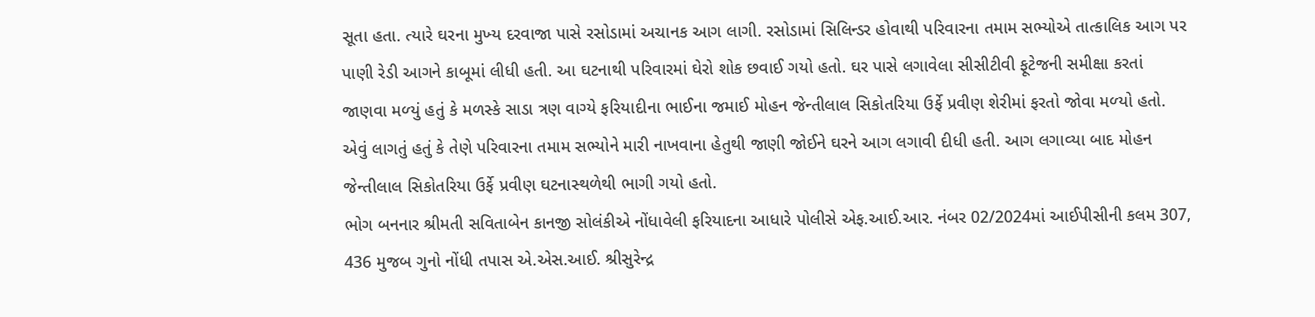સૂતા હતા. ત્‍યારે ઘરના મુખ્‍ય દરવાજા પાસે રસોડામાં અચાનક આગ લાગી. રસોડામાં સિલિન્‍ડર હોવાથી પરિવારના તમામ સભ્‍યોએ તાત્‍કાલિક આગ પર પાણી રેડી આગને કાબૂમાં લીધી હતી. આ ઘટનાથી પરિવારમાં ઘેરો શોક છવાઈ ગયો હતો. ઘર પાસે લગાવેલા સીસીટીવી ફૂટેજની સમીક્ષા કરતાં જાણવા મળ્‍યું હતું કે મળસ્‍કે સાડા ત્રણ વાગ્‍યે ફરિયાદીના ભાઈના જમાઈ મોહન જેન્‍તીલાલ સિકોતરિયા ઉર્ફે પ્રવીણ શેરીમાં ફરતો જોવા મળ્‍યો હતો. એવું લાગતું હતું કે તેણે પરિવારના તમામ સભ્‍યોને મારી નાખવાના હેતુથી જાણી જોઈને ઘરને આગ લગાવી દીધી હતી. આગ લગાવ્‍યા બાદ મોહન જેન્‍તીલાલ સિકોતરિયા ઉર્ફે પ્રવીણ ઘટનાસ્‍થળેથી ભાગી ગયો હતો.
ભોગ બનનાર શ્રીમતી સવિતાબેન કાનજી સોલંકીએ નોંધાવેલી ફરિયાદના આધારે પોલીસે એફ.આઈ.આર. નંબર 02/2024માં આઈપીસીની કલમ 307, 436 મુજબ ગુનો નોંધી તપાસ એ.એસ.આઈ. શ્રીસુરેન્‍દ્ર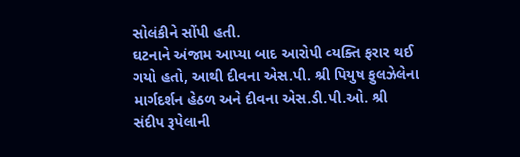સોલંકીને સોંપી હતી.
ઘટનાને અંજામ આપ્‍યા બાદ આરોપી વ્‍યક્‍તિ ફરાર થઈ ગયો હતો, આથી દીવના એસ.પી. શ્રી પિયુષ ફુલઝેલેના માર્ગદર્શન હેઠળ અને દીવના એસ.ડી.પી.ઓ. શ્રી સંદીપ રૂપેલાની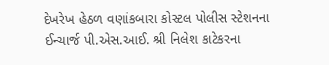દેખરેખ હેઠળ વણાંકબારા કોસ્‍ટલ પોલીસ સ્‍ટેશનના ઈન્‍ચાર્જ પી.એસ.આઈ. શ્રી નિલેશ કાટેકરના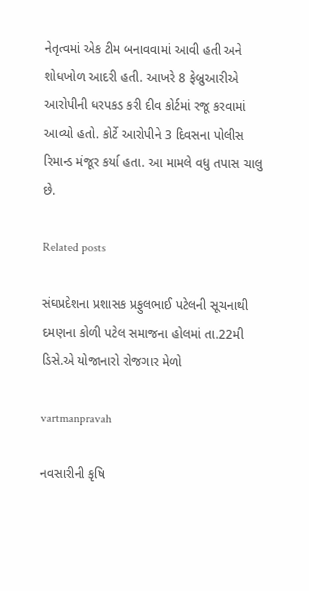નેતૃત્‍વમાં એક ટીમ બનાવવામાં આવી હતી અને શોધખોળ આદરી હતી. આખરે 8 ફેબ્રુઆરીએ આરોપીની ધરપકડ કરી દીવ કોર્ટમાં રજૂ કરવામાં આવ્‍યો હતો. કોર્ટે આરોપીને 3 દિવસના પોલીસ રિમાન્‍ડ મંજૂર કર્યા હતા. આ મામલે વધુ તપાસ ચાલુ છે.

Related posts

સંઘપ્રદેશના પ્રશાસક પ્રફુલભાઈ પટેલની સૂચનાથી દમણના કોળી પટેલ સમાજના હોલમાં તા.22મી ડિસે.એ યોજાનારો રોજગાર મેળો

vartmanpravah

નવસારીની કૃષિ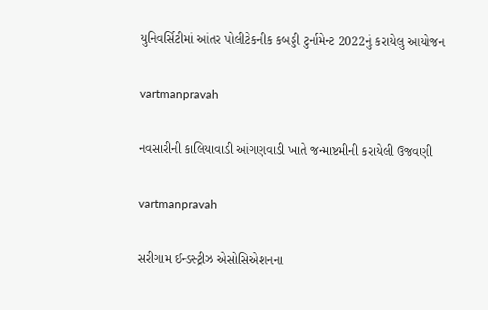યુનિવર્સિટીમાં આંતર પોલીટેકનીક કબડ્ડી ટુર્નામેન્‍ટ 2022નું કરાયેલુ આયોજન

vartmanpravah

નવસારીની કાલિયાવાડી આંગણવાડી ખાતે જન્માષ્ટમીની કરાયેલી ઉજવણી

vartmanpravah

સરીગામ ઈન્‍ડસ્‍ટ્રીઝ એસોસિએશનના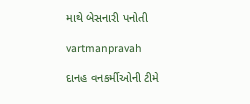માથે બેસનારી પનોતી

vartmanpravah

દાનહ વનકર્મીઓની ટીમે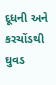દૂધની અને કરચોંડથી ઘુવડ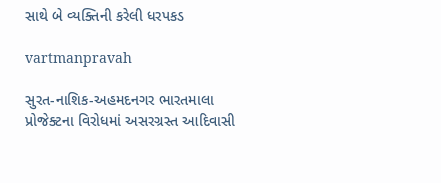સાથે બે વ્‍યક્‍તિની કરેલી ધરપકડ

vartmanpravah

સુરત-નાશિક-અહમદનગર ભારતમાલા પ્રોજેક્‍ટના વિરોધમાં અસરગ્રસ્‍ત આદિવાસી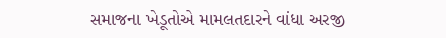સમાજના ખેડૂતોએ મામલતદારને વાંધા અરજી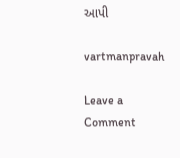આપી

vartmanpravah

Leave a Comment